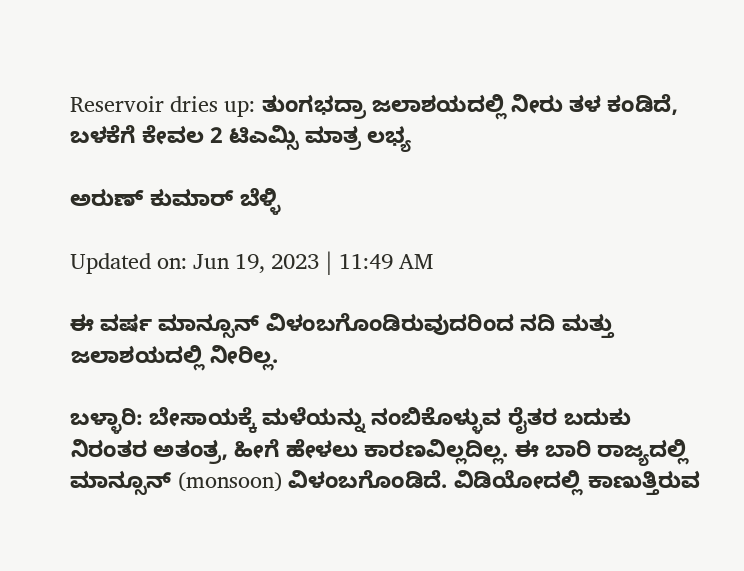Reservoir dries up: ತುಂಗಭದ್ರಾ ಜಲಾಶಯದಲ್ಲಿ ನೀರು ತಳ ಕಂಡಿದೆ, ಬಳಕೆಗೆ ಕೇವಲ 2 ಟಿಎಮ್ಸಿ ಮಾತ್ರ ಲಭ್ಯ

ಅರುಣ್ ಕುಮಾರ್ ಬೆಳ್ಳಿ

Updated on: Jun 19, 2023 | 11:49 AM

ಈ ವರ್ಷ ಮಾನ್ಸೂನ್ ವಿಳಂಬಗೊಂಡಿರುವುದರಿಂದ ನದಿ ಮತ್ತು ಜಲಾಶಯದಲ್ಲಿ ನೀರಿಲ್ಲ.

ಬಳ್ಳಾರಿ: ಬೇಸಾಯಕ್ಕೆ ಮಳೆಯನ್ನು ನಂಬಿಕೊಳ್ಳುವ ರೈತರ ಬದುಕು ನಿರಂತರ ಅತಂತ್ರ, ಹೀಗೆ ಹೇಳಲು ಕಾರಣವಿಲ್ಲದಿಲ್ಲ. ಈ ಬಾರಿ ರಾಜ್ಯದಲ್ಲಿ ಮಾನ್ಸೂನ್ (monsoon) ವಿಳಂಬಗೊಂಡಿದೆ. ವಿಡಿಯೋದಲ್ಲಿ ಕಾಣುತ್ತಿರುವ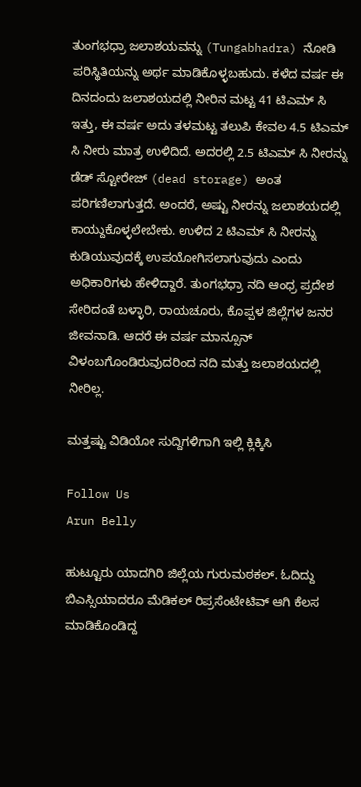ತುಂಗಭಧ್ರಾ ಜಲಾಶಯವನ್ನು (Tungabhadra) ನೋಡಿ ಪರಿಸ್ಥಿತಿಯನ್ನು ಅರ್ಥ ಮಾಡಿಕೊಳ್ಳಬಹುದು. ಕಳೆದ ವರ್ಷ ಈ ದಿನದಂದು ಜಲಾಶಯದಲ್ಲಿ ನೀರಿನ ಮಟ್ಟ 41 ಟಿಎಮ್ ಸಿ ಇತ್ತು, ಈ ವರ್ಷ ಅದು ತಳಮಟ್ಟ ತಲುಪಿ ಕೇವಲ 4.5 ಟಿಎಮ್ ಸಿ ನೀರು ಮಾತ್ರ ಉಳಿದಿದೆ. ಅದರಲ್ಲಿ 2.5 ಟಿಎಮ್ ಸಿ ನೀರನ್ನು ಡೆಡ್ ಸ್ಟೋರೇಜ್ (dead storage) ಅಂತ ಪರಿಗಣಿಲಾಗುತ್ತದೆ. ಅಂದರೆ, ಅಷ್ಟು ನೀರನ್ನು ಜಲಾಶಯದಲ್ಲಿ ಕಾಯ್ದುಕೊಳ್ಳಲೇಬೇಕು. ಉಳಿದ 2 ಟಿಎಮ್ ಸಿ ನೀರನ್ನು ಕುಡಿಯುವುದಕ್ಕೆ ಉಪಯೋಗಿಸಲಾಗುವುದು ಎಂದು ಅಧಿಕಾರಿಗಳು ಹೇಳಿದ್ದಾರೆ. ತುಂಗಭಧ್ರಾ ನದಿ ಆಂಧ್ರ ಪ್ರದೇಶ ಸೇರಿದಂತೆ ಬಳ್ಳಾರಿ, ರಾಯಚೂರು, ಕೊಪ್ಪಳ ಜಿಲ್ಲೆಗಳ ಜನರ ಜೀವನಾಡಿ. ಆದರೆ ಈ ವರ್ಷ ಮಾನ್ಸೂನ್ ವಿಳಂಬಗೊಂಡಿರುವುದರಿಂದ ನದಿ ಮತ್ತು ಜಲಾಶಯದಲ್ಲಿ ನೀರಿಲ್ಲ.

ಮತ್ತಷ್ಟು ವಿಡಿಯೋ ಸುದ್ದಿಗಳಿಗಾಗಿ ಇಲ್ಲಿ ಕ್ಲಿಕ್ಕಿಸಿ

Follow Us
Arun Belly

ಹುಟ್ಟೂರು ಯಾದಗಿರಿ ಜಿಲ್ಲೆಯ ಗುರುಮಠಕಲ್. ಓದಿದ್ದು ಬಿಎಸ್ಸಿಯಾದರೂ ಮೆಡಿಕಲ್ ರಿಪ್ರಸೆಂಟೇಟಿವ್ ಆಗಿ ಕೆಲಸ ಮಾಡಿಕೊಂಡಿದ್ದ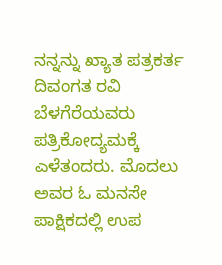ನನ್ನನ್ನು ಖ್ಯಾತ ಪತ್ರಕರ್ತ ದಿವಂಗತ ರವಿ ಬೆಳಗೆರೆಯವರು ಪತ್ರಿಕೋದ್ಯಮಕ್ಕೆ ಎಳೆತಂದರು. ಮೊದಲು ಅವರ ಓ ಮನಸೇ ಪಾಕ್ಷಿಕದಲ್ಲಿ ಉಪ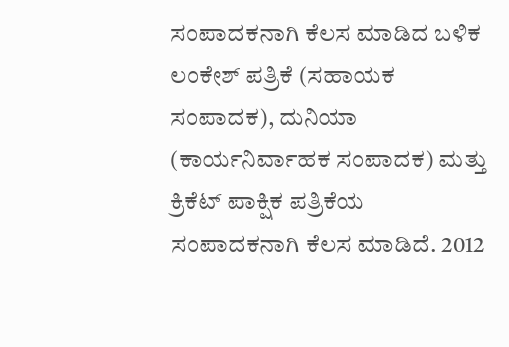ಸಂಪಾದಕನಾಗಿ ಕೆಲಸ ಮಾಡಿದ ಬಳಿಕ ಲಂಕೇಶ್ ಪತ್ರಿಕೆ (ಸಹಾಯಕ ಸಂಪಾದಕ), ದುನಿಯಾ (ಕಾರ್ಯನಿರ್ವಾಹಕ ಸಂಪಾದಕ) ಮತ್ತು ಕ್ರಿಕೆಟ್ ಪಾಕ್ಷಿಕ ಪತ್ರಿಕೆಯ ಸಂಪಾದಕನಾಗಿ ಕೆಲಸ ಮಾಡಿದೆ. 2012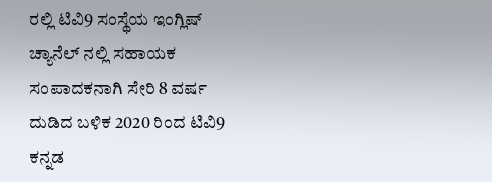ರಲ್ಲಿ ಟಿವಿ9 ಸಂಸ್ಥೆಯ ಇಂಗ್ಲಿಷ್ ಚ್ಯಾನೆಲ್ ನಲ್ಲಿ ಸಹಾಯಕ ಸಂಪಾದಕನಾಗಿ ಸೇರಿ 8 ವರ್ಷ ದುಡಿದ ಬಳಿಕ 2020 ರಿಂದ ಟಿವಿ9 ಕನ್ನಡ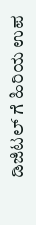ಡಿಜಿಟಲ್ ಗೆ ಹಿರಿಯ ಉಪ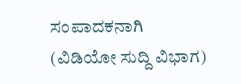ಸಂಪಾದಕನಾಗಿ (ವಿಡಿಯೋ ಸುದ್ದಿ ವಿಭಾಗ)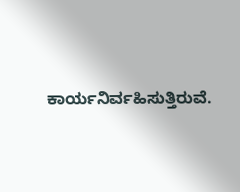ಕಾರ್ಯನಿರ್ವಹಿಸುತ್ತಿರುವೆ.